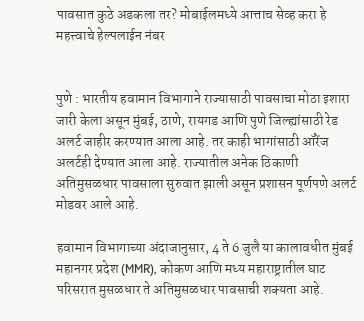पावसात कुठे अडकला तर? मोबाईलमध्ये आत्ताच सेव्ह करा हे महत्त्वाचे हेल्पलाईन नंबर


पुणे : भारतीय हवामान विभागाने राज्यासाठी पावसाचा मोठा इशारा जारी केला असून मुंबई, ठाणे, रायगड आणि पुणे जिल्ह्यांसाठी रेड अलर्ट जाहीर करण्यात आला आहे. तर काही भागांसाठी ऑरेंज अलर्टही देण्यात आला आहे. राज्यातील अनेक ठिकाणी अतिमुसळधार पावसाला सुरुवात झाली असून प्रशासन पूर्णपणे अलर्ट मोडवर आले आहे.

हवामान विभागाच्या अंदाजानुसार, 4 ते 6 जुलै या कालावधीत मुंबई महानगर प्रदेश (MMR), कोकण आणि मध्य महाराष्ट्रातील घाट परिसरात मुसळधार ते अतिमुसळधार पावसाची शक्यता आहे.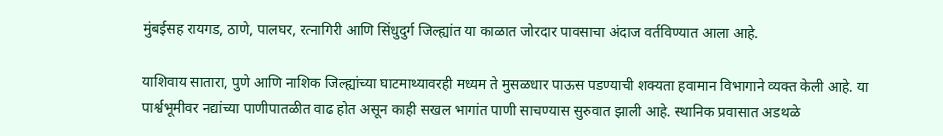मुंबईसह रायगड, ठाणे, पालघर, रत्नागिरी आणि सिंधुदुर्ग जिल्ह्यांत या काळात जोरदार पावसाचा अंदाज वर्तविण्यात आला आहे.

याशिवाय सातारा, पुणे आणि नाशिक जिल्ह्यांच्या घाटमाथ्यावरही मध्यम ते मुसळधार पाऊस पडण्याची शक्यता हवामान विभागाने व्यक्त केली आहे. या पार्श्वभूमीवर नद्यांच्या पाणीपातळीत वाढ होत असून काही सखल भागांत पाणी साचण्यास सुरुवात झाली आहे. स्थानिक प्रवासात अडथळे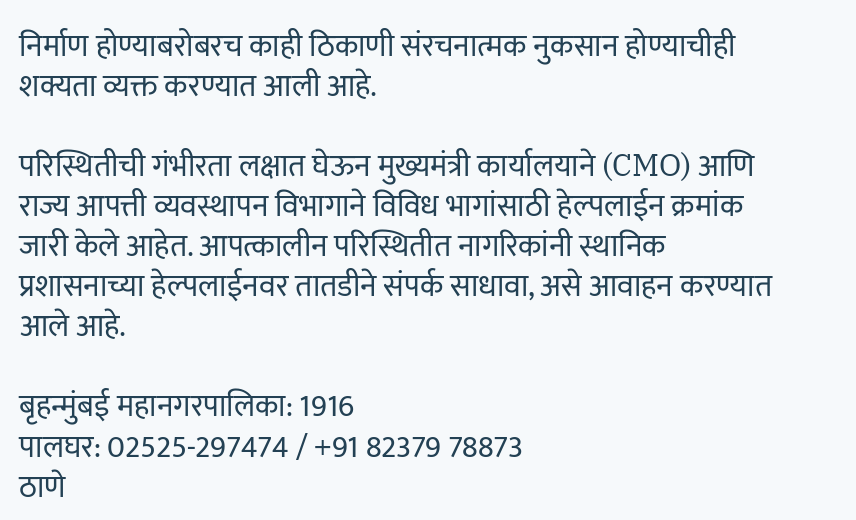निर्माण होण्याबरोबरच काही ठिकाणी संरचनात्मक नुकसान होण्याचीही शक्यता व्यक्त करण्यात आली आहे.

परिस्थितीची गंभीरता लक्षात घेऊन मुख्यमंत्री कार्यालयाने (CMO) आणि राज्य आपत्ती व्यवस्थापन विभागाने विविध भागांसाठी हेल्पलाईन क्रमांक जारी केले आहेत. आपत्कालीन परिस्थितीत नागरिकांनी स्थानिक प्रशासनाच्या हेल्पलाईनवर तातडीने संपर्क साधावा, असे आवाहन करण्यात आले आहे.

बृहन्मुंबई महानगरपालिका: 1916
पालघर: 02525-297474 / +91 82379 78873
ठाणे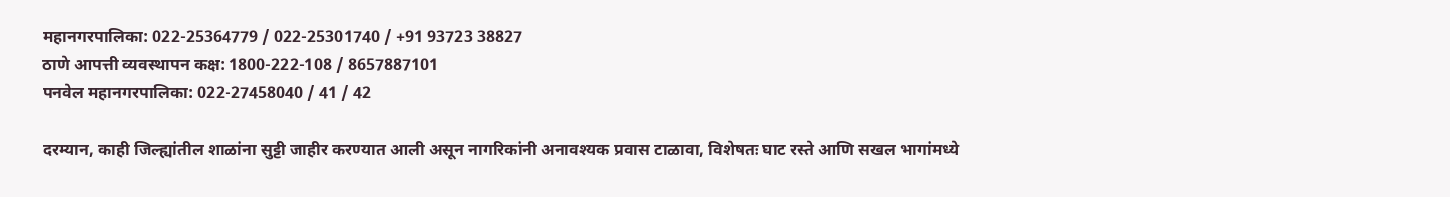महानगरपालिका: 022-25364779 / 022-25301740 / +91 93723 38827
ठाणे आपत्ती व्यवस्थापन कक्ष: 1800-222-108 / 8657887101
पनवेल महानगरपालिका: 022-27458040 / 41 / 42

दरम्यान, काही जिल्ह्यांतील शाळांना सुट्टी जाहीर करण्यात आली असून नागरिकांनी अनावश्यक प्रवास टाळावा, विशेषतः घाट रस्ते आणि सखल भागांमध्ये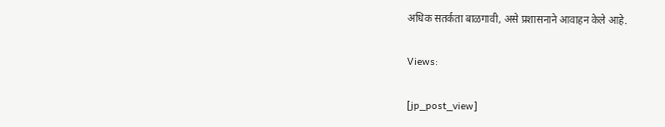अधिक सतर्कता बाळगावी, असे प्रशासनाने आवाहन केले आहे.

Views:

[jp_post_view]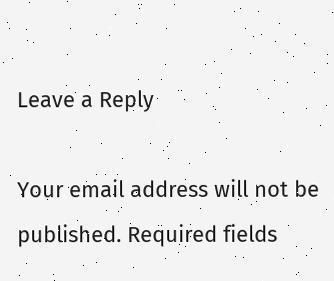Leave a Reply

Your email address will not be published. Required fields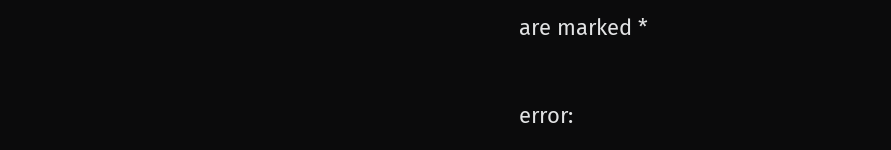are marked *

error: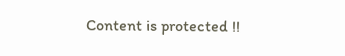Content is protected !!